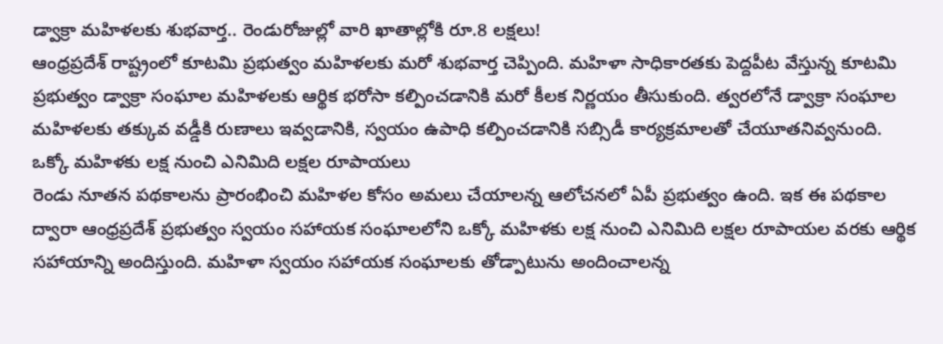డ్వాక్రా మహిళలకు శుభవార్త.. రెండురోజుల్లో వారి ఖాతాల్లోకి రూ.8 లక్షలు!
ఆంధ్రప్రదేశ్ రాష్ట్రంలో కూటమి ప్రభుత్వం మహిళలకు మరో శుభవార్త చెప్పింది. మహిళా సాధికారతకు పెద్దపీట వేస్తున్న కూటమి ప్రభుత్వం డ్వాక్రా సంఘాల మహిళలకు ఆర్థిక భరోసా కల్పించడానికి మరో కీలక నిర్ణయం తీసుకుంది. త్వరలోనే డ్వాక్రా సంఘాల మహిళలకు తక్కువ వడ్డీకి రుణాలు ఇవ్వడానికి, స్వయం ఉపాధి కల్పించడానికి సబ్సిడీ కార్యక్రమాలతో చేయూతనివ్వనుంది.
ఒక్కో మహిళకు లక్ష నుంచి ఎనిమిది లక్షల రూపాయలు
రెండు నూతన పథకాలను ప్రారంభించి మహిళల కోసం అమలు చేయాలన్న ఆలోచనలో ఏపీ ప్రభుత్వం ఉంది. ఇక ఈ పథకాల ద్వారా ఆంధ్రప్రదేశ్ ప్రభుత్వం స్వయం సహాయక సంఘాలలోని ఒక్కో మహిళకు లక్ష నుంచి ఎనిమిది లక్షల రూపాయల వరకు ఆర్థిక సహాయాన్ని అందిస్తుంది. మహిళా స్వయం సహాయక సంఘాలకు తోడ్పాటును అందించాలన్న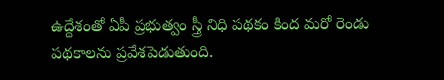ఉద్దేశంతో ఏపీ ప్రభుత్వం స్త్రీ నిధి పథకం కింద మరో రెండు పథకాలను ప్రవేశపెడుతుంది.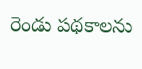రెండు పథకాలను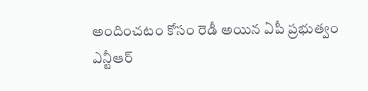అందించటం కోసం రెడీ అయిన ఏపీ ప్రభుత్వం
ఎన్టీఆర్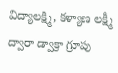విద్యాలక్ష్మి, కళ్యాణ లక్ష్మీ ద్వారా డ్వాక్రా గ్రూపు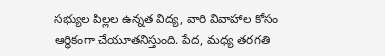సభ్యుల పిల్లల ఉన్నత విద్య, వారి వివాహాల కోసం ఆర్థికంగా చేయూతనిస్తుంది. పేద, మధ్య తరగతి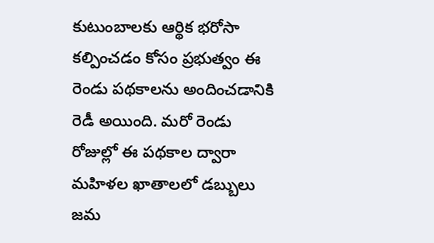కుటుంబాలకు ఆర్థిక భరోసా కల్పించడం కోసం ప్రభుత్వం ఈ రెండు పథకాలను అందించడానికి రెడీ అయింది. మరో రెండు రోజుల్లో ఈ పథకాల ద్వారా మహిళల ఖాతాలలో డబ్బులు జమ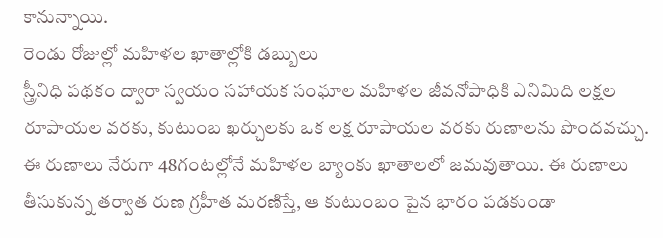కానున్నాయి.
రెండు రోజుల్లో మహిళల ఖాతాల్లోకి డబ్బులు
స్త్రీనిధి పథకం ద్వారా స్వయం సహాయక సంఘాల మహిళల జీవనోపాధికి ఎనిమిది లక్షల రూపాయల వరకు, కుటుంబ ఖర్చులకు ఒక లక్ష రూపాయల వరకు రుణాలను పొందవచ్చు. ఈ రుణాలు నేరుగా 48గంటల్లోనే మహిళల బ్యాంకు ఖాతాలలో జమవుతాయి. ఈ రుణాలు తీసుకున్న తర్వాత రుణ గ్రహీత మరణిస్తే, ఆ కుటుంబం పైన భారం పడకుండా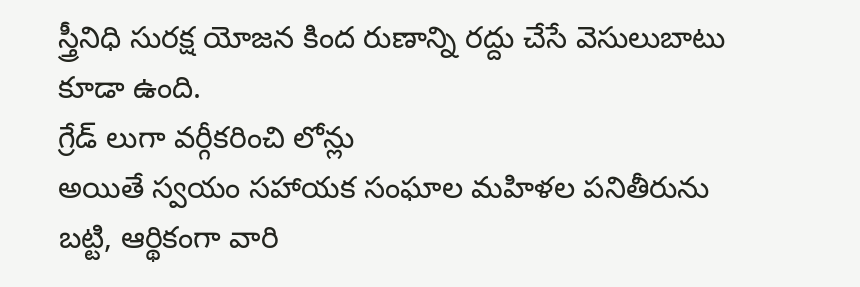స్త్రీనిధి సురక్ష యోజన కింద రుణాన్ని రద్దు చేసే వెసులుబాటు కూడా ఉంది.
గ్రేడ్ లుగా వర్గీకరించి లోన్లు
అయితే స్వయం సహాయక సంఘాల మహిళల పనితీరును బట్టి, ఆర్థికంగా వారి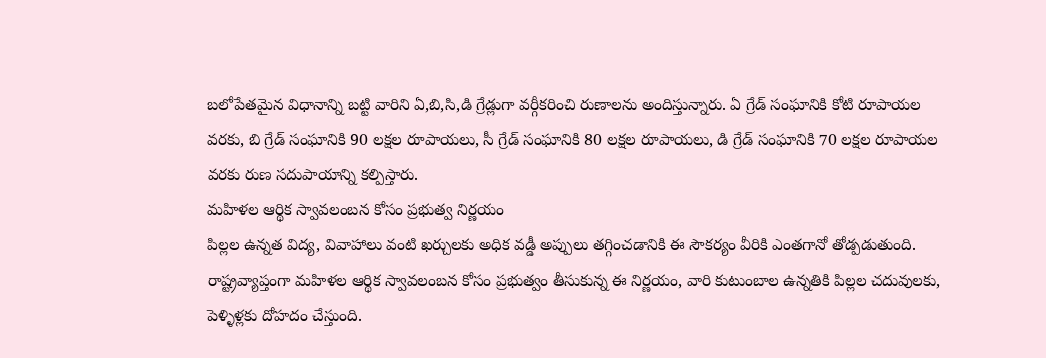బలోపేతమైన విధానాన్ని బట్టి వారిని ఏ,బి,సి,డి గ్రేడ్లుగా వర్గీకరించి రుణాలను అందిస్తున్నారు. ఏ గ్రేడ్ సంఘానికి కోటి రూపాయల వరకు, బి గ్రేడ్ సంఘానికి 90 లక్షల రూపాయలు, సీ గ్రేడ్ సంఘానికి 80 లక్షల రూపాయలు, డి గ్రేడ్ సంఘానికి 70 లక్షల రూపాయల వరకు రుణ సదుపాయాన్ని కల్పిస్తారు.
మహిళల ఆర్థిక స్వావలంబన కోసం ప్రభుత్వ నిర్ణయం
పిల్లల ఉన్నత విద్య, వివాహాలు వంటి ఖర్చులకు అధిక వడ్డీ అప్పులు తగ్గించడానికి ఈ సౌకర్యం వీరికి ఎంతగానో తోడ్పడుతుంది. రాష్ట్రవ్యాప్తంగా మహిళల ఆర్థిక స్వావలంబన కోసం ప్రభుత్వం తీసుకున్న ఈ నిర్ణయం, వారి కుటుంబాల ఉన్నతికి పిల్లల చదువులకు, పెళ్ళిళ్లకు దోహదం చేస్తుంది.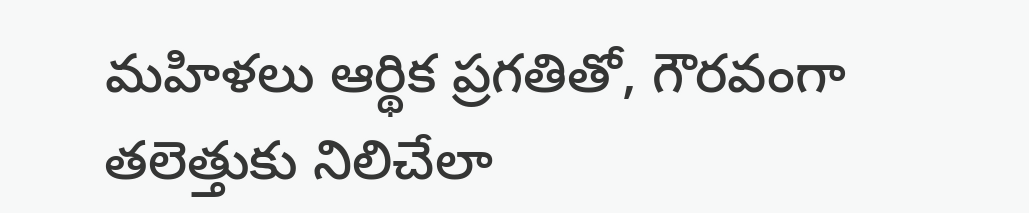మహిళలు ఆర్థిక ప్రగతితో, గౌరవంగా తలెత్తుకు నిలిచేలా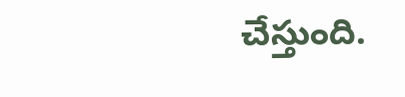చేస్తుంది.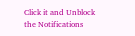Click it and Unblock the Notifications